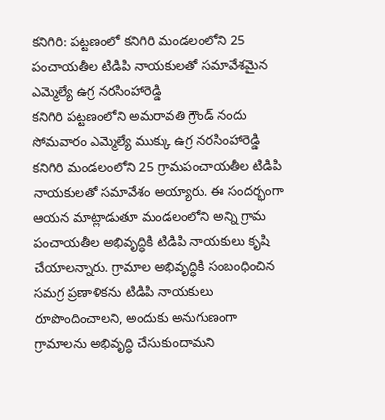కనిగిరి: పట్టణంలో కనిగిరి మండలంలోని 25 పంచాయతీల టిడిపి నాయకులతో సమావేశమైన ఎమ్మెల్యే ఉగ్ర నరసింహారెడ్డి
కనిగిరి పట్టణంలోని అమరావతి గ్రౌండ్ నందు సోమవారం ఎమ్మెల్యే ముక్కు ఉగ్ర నరసింహారెడ్డి కనిగిరి మండలంలోని 25 గ్రామపంచాయతీల టిడిపి నాయకులతో సమావేశం అయ్యారు. ఈ సందర్భంగా ఆయన మాట్లాడుతూ మండలంలోని అన్ని గ్రామ పంచాయతీల అభివృద్ధికి టిడిపి నాయకులు కృషి చేయాలన్నారు. గ్రామాల అభివృద్ధికి సంబంధించిన సమగ్ర ప్రణాళికను టిడిపి నాయకులు రూపొందించాలని, అందుకు అనుగుణంగా గ్రామాలను అభివృద్ధి చేసుకుందామని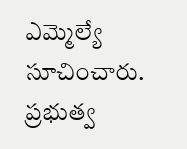ఎమ్మెల్యే సూచించారు. ప్రభుత్వ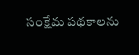సంక్షేమ పథకాలను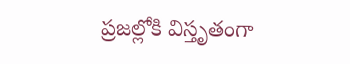ప్రజల్లోకి విస్తృతంగా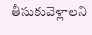తీసుకువెళ్లాలని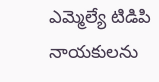ఎమ్మెల్యే టిడిపి నాయకులను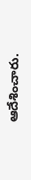ఆదేశించారు.